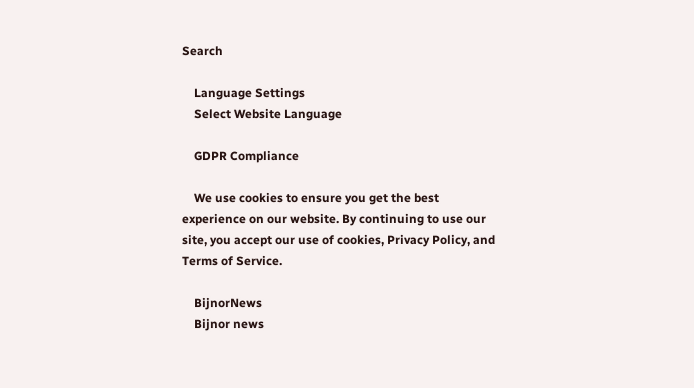Search

    Language Settings
    Select Website Language

    GDPR Compliance

    We use cookies to ensure you get the best experience on our website. By continuing to use our site, you accept our use of cookies, Privacy Policy, and Terms of Service.

    BijnorNews
    Bijnor news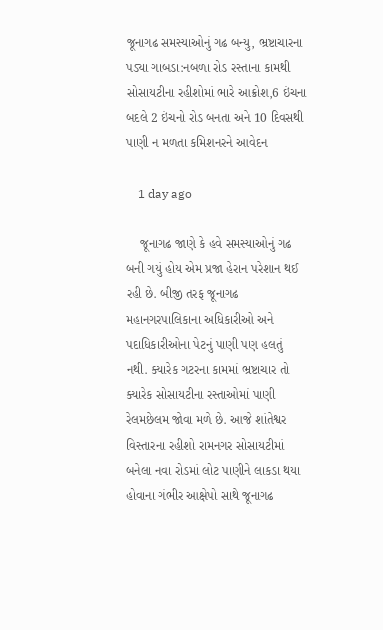જૂનાગઢ સમસ્યાઓનું ગઢ બન્યુ, ભ્રષ્ટાચારના પડ્યા ગાબડા:નબળા રોડ રસ્તાના કામથી સોસાયટીના રહીશોમાં ભારે આક્રોશ,6 ઇંચના બદલે 2 ઇંચનો રોડ બનતા અને 10 દિવસથી પાણી ન મળતા કમિશનરને આવેદન

    1 day ago

    જૂનાગઢ જાણે કે હવે સમસ્યાઓનું ગઢ બની ગયું હોય એમ પ્રજા હેરાન પરેશાન થઈ રહી છે. બીજી તરફ જૂનાગઢ મહાનગરપાલિકાના અધિકારીઓ અને પદાધિકારીઓના પેટનું પાણી પણ હલતું નથી. ક્યારેક ગટરના કામમાં ભ્રષ્ટાચાર તો ક્યારેક સોસાયટીના રસ્તાઓમાં પાણી રેલમછેલમ જોવા મળે છે. આજે શાંતેશ્વર વિસ્તારના રહીશો રામનગર સોસાયટીમાં બનેલા નવા રોડમાં લોટ પાણીને લાકડા થયા હોવાના ગંભીર આક્ષેપો સાથે જૂનાગઢ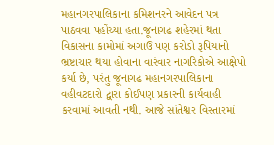મહાનગરપાલિકાના કમિશનરને આવેદન પત્ર પાઠવવા પહોંચ્યા હતા.જૂનાગઢ શહેરમાં થતા વિકાસના કામોમાં અગાઉ પણ કરોડો રૂપિયાનો ભ્રષ્ટાચાર થયા હોવાના વારંવાર નાગરિકોએ આક્ષેપો કર્યા છે, પરંતુ જૂનાગઢ મહાનગરપાલિકાના વહીવટદારો દ્વારા કોઈપણ પ્રકારની કાર્યવાહી કરવામાં આવતી નથી. આજે સાંતેશ્વર વિસ્તારમાં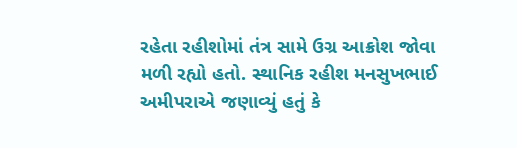રહેતા રહીશોમાં તંત્ર સામે ઉગ્ર આક્રોશ જોવા મળી રહ્યો હતો. સ્થાનિક રહીશ મનસુખભાઈ અમીપરાએ જણાવ્યું હતું કે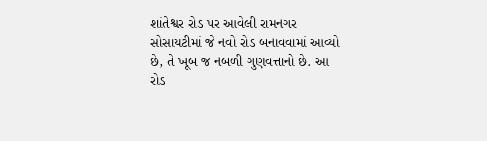શાંતેશ્વર રોડ પર આવેલી રામનગર સોસાયટીમાં જે નવો રોડ બનાવવામાં આવ્યો છે, તે ખૂબ જ નબળી ગુણવત્તાનો છે. આ રોડ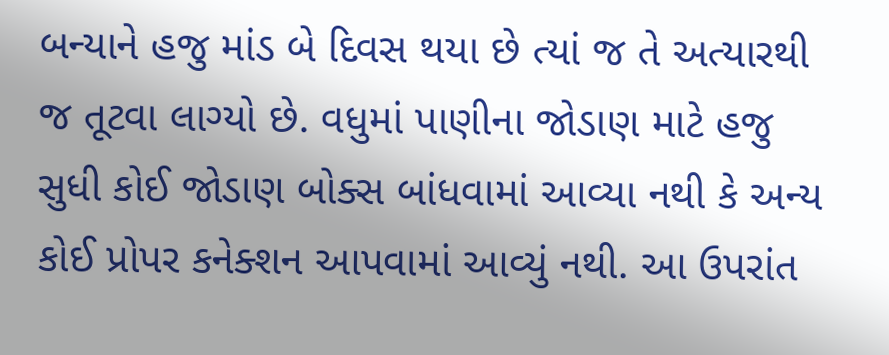બન્યાને હજુ માંડ બે દિવસ થયા છે ત્યાં જ તે અત્યારથી જ તૂટવા લાગ્યો છે. વધુમાં પાણીના જોડાણ માટે હજુ સુધી કોઈ જોડાણ બોક્સ બાંધવામાં આવ્યા નથી કે અન્ય કોઈ પ્રોપર કનેક્શન આપવામાં આવ્યું નથી. આ ઉપરાંત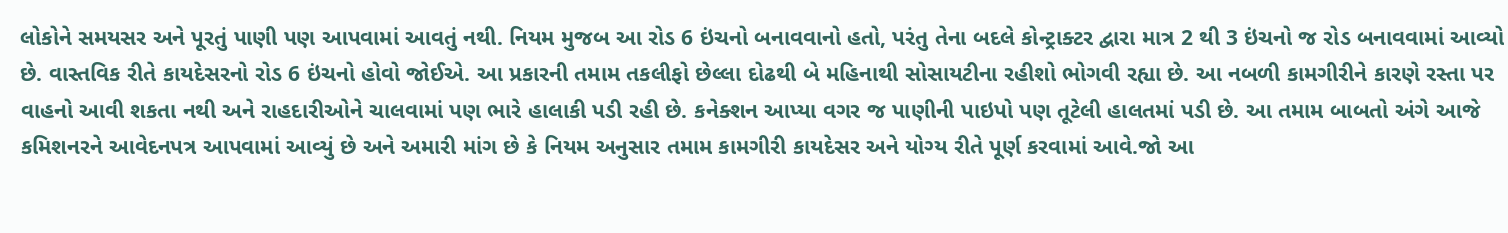લોકોને સમયસર અને પૂરતું પાણી પણ આપવામાં આવતું નથી. નિયમ મુજબ આ રોડ 6 ઇંચનો બનાવવાનો હતો, પરંતુ તેના બદલે કોન્ટ્રાક્ટર દ્વારા માત્ર 2 થી 3 ઇંચનો જ રોડ બનાવવામાં આવ્યો છે. વાસ્તવિક રીતે કાયદેસરનો રોડ 6 ઇંચનો હોવો જોઈએ. આ પ્રકારની તમામ તકલીફો છેલ્લા દોઢથી બે મહિનાથી સોસાયટીના રહીશો ભોગવી રહ્યા છે. આ નબળી કામગીરીને કારણે રસ્તા પર વાહનો આવી શકતા નથી અને રાહદારીઓને ચાલવામાં પણ ભારે હાલાકી પડી રહી છે. કનેક્શન આપ્યા વગર જ પાણીની પાઇપો પણ તૂટેલી હાલતમાં પડી છે. આ તમામ બાબતો અંગે આજે કમિશનરને આવેદનપત્ર આપવામાં આવ્યું છે અને અમારી માંગ છે કે નિયમ અનુસાર તમામ કામગીરી કાયદેસર અને યોગ્ય રીતે પૂર્ણ કરવામાં આવે.જો આ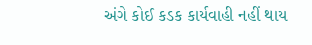અંગે કોઈ કડક કાર્યવાહી નહીં થાય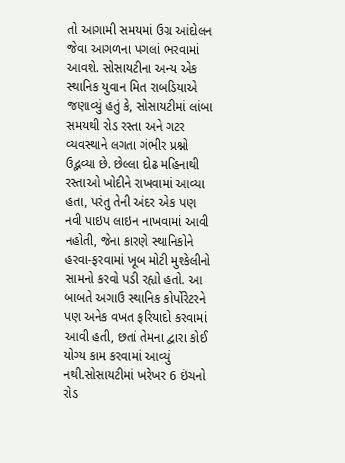તો આગામી સમયમાં ઉગ્ર આંદોલન જેવા આગળના પગલાં ભરવામાં આવશે. સોસાયટીના અન્ય એક સ્થાનિક યુવાન મિત રાબડિયાએ જણાવ્યું હતું કે, સોસાયટીમાં લાંબા સમયથી રોડ રસ્તા અને ગટર વ્યવસ્થાને લગતા ગંભીર પ્રશ્નો ઉદ્ભવ્યા છે. છેલ્લા દોઢ મહિનાથી રસ્તાઓ ખોદીને રાખવામાં આવ્યા હતા, પરંતુ તેની અંદર એક પણ નવી પાઇપ લાઇન નાખવામાં આવી નહોતી, જેના કારણે સ્થાનિકોને હરવા-ફરવામાં ખૂબ મોટી મુશ્કેલીનો સામનો કરવો પડી રહ્યો હતો. આ બાબતે અગાઉ સ્થાનિક કોર્પોરેટરને પણ અનેક વખત ફરિયાદો કરવામાં આવી હતી, છતાં તેમના દ્વારા કોઈ યોગ્ય કામ કરવામાં આવ્યું નથી.સોસાયટીમાં ખરેખર 6 ઇંચનો રોડ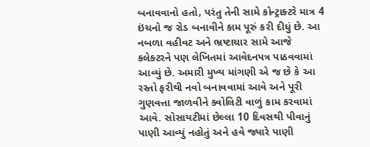બનાવવાનો હતો, પરંતુ તેની સામે કોન્ટ્રાક્ટરે માત્ર 4 ઇંચનો જ રોડ બનાવીને કામ પૂરું કરી દીધું છે. આ નબળા વહીવટ અને ભ્રષ્ટાચાર સામે આજે કલેક્ટરને પણ લેખિતમાં આવેદનપત્ર પાઠવવામાં આવ્યું છે. અમારી મુખ્ય માંગણી એ જ છે કે આ રસ્તો ફરીથી નવો બનાવવામાં આવે અને પૂરી ગુણવત્તા જાળવીને ક્વોલિટી વાળું કામ કરવામાં આવે. સોસાયટીમાં છેલ્લા 10 દિવસથી પીવાનું પાણી આવ્યું નહોતું અને હવે જ્યારે પાણી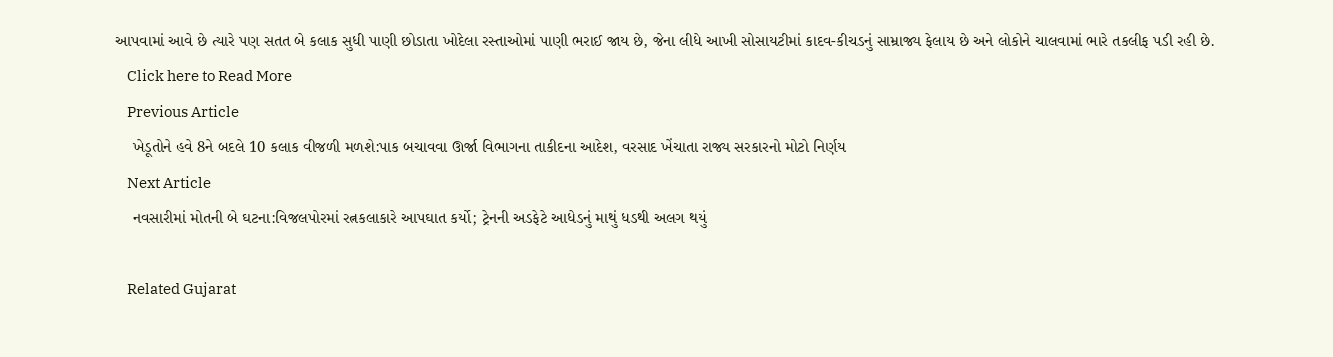આપવામાં આવે છે ત્યારે પણ સતત બે કલાક સુધી પાણી છોડાતા ખોદેલા રસ્તાઓમાં પાણી ભરાઈ જાય છે, જેના લીધે આખી સોસાયટીમાં કાદવ-કીચડનું સામ્રાજ્ય ફેલાય છે અને લોકોને ચાલવામાં ભારે તકલીફ પડી રહી છે.
    Click here to Read More
    Previous Article
    ખેડૂતોને હવે 8ને બદલે 10 કલાક વીજળી મળશે:પાક બચાવવા ઊર્જા વિભાગના તાકીદના આદેશ, વરસાદ ખેંચાતા રાજ્ય સરકારનો મોટો નિર્ણય
    Next Article
    નવસારીમાં મોતની બે ઘટના:વિજલપોરમાં રત્નકલાકારે આપઘાત કર્યો; ટ્રેનની અડફેટે આધેડનું માથું ધડથી અલગ થયું

    Related Gujarat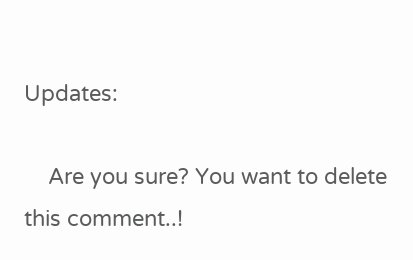Updates:

    Are you sure? You want to delete this comment..!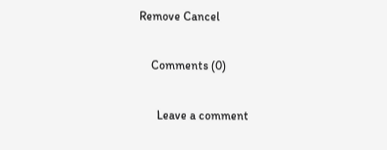Remove Cancel

    Comments (0)

      Leave a comment